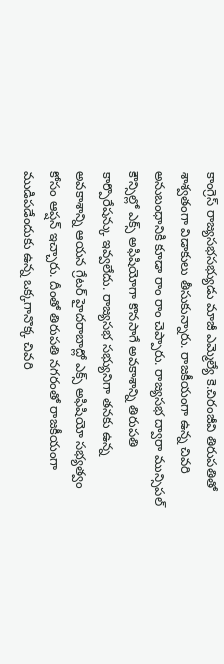కాంగ్రెస్ రాజ్యసభసభ్యుడు మాజీ ఎమ్మెల్యే కె.చిరంజీవి తిరుపతితో శాశ్వతంగా విడాకులు తీసుకున్నారు. రాజకీయంగా ఉన్న చివరి అనుబంధానికి కూడా రాం రాం చెప్పారు. రాజ్యసభ ద్వారా మున్సిపల్ కౌన్సిల్లో ఎక్స్ అఫిషియోగా కొనసాగే అవకాశాన్ని తిరుపతి కార్పొరేషన్కు ఇవ్వలేదు. రాజ్యసభ సభ్యునిగా తనకు ఉన్న అవకాశాన్ని ఆయన గ్రేటర్ హైదరాబాద్లో ఎక్స్ అఫిషియో సభ్యత్వం కోసం ఆప్షన్ ఇచ్చారు. దీంతో తిరుపతి నగరంతో రాజకీయంగా ముడిపడేందుకు ఉన్న ఒక్కగానొక్క చివరి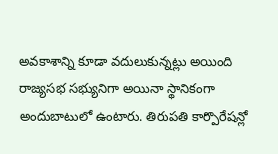అవకాశాన్ని కూడా వదులుకున్నట్లు అయింది రాజ్యసభ సభ్యునిగా అయినా స్థానికంగా అందుబాటులో ఉంటారు. తిరుపతి కార్పొరేషన్లో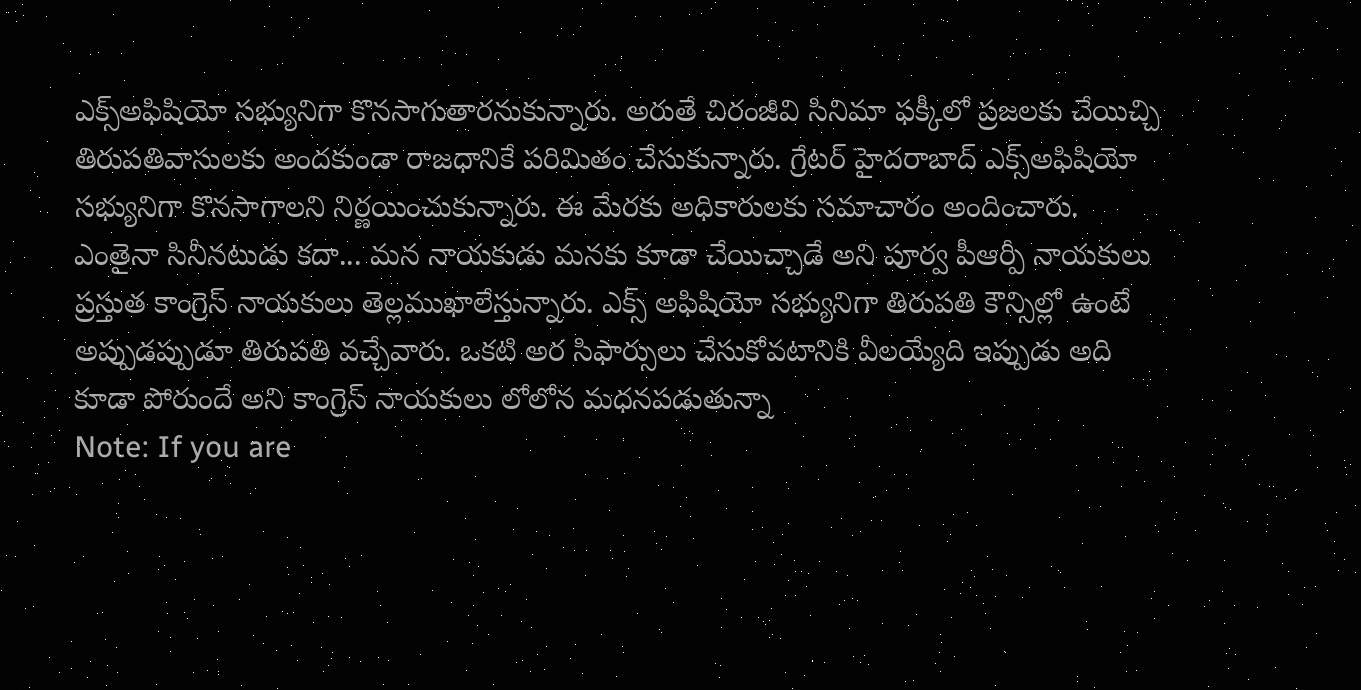ఎక్స్అఫిషియో సభ్యునిగా కొనసాగుతారనుకున్నారు. అరుతే చిరంజీవి సినిమా ఫక్కీలో ప్రజలకు చేయిచ్చి తిరుపతివాసులకు అందకుండా రాజధానికే పరిమితం చేసుకున్నారు. గ్రేటర్ హైదరాబాద్ ఎక్స్అఫిషియో సభ్యునిగా కొనసాగాలని నిర్ణయించుకున్నారు. ఈ మేరకు అధికారులకు సమాచారం అందించారు. ఎంతైనా సినీనటుడు కదా... మన నాయకుడు మనకు కూడా చేయిచ్చాడే అని పూర్వ పీఆర్పీ నాయకులు ప్రస్తుత కాంగ్రెస్ నాయకులు తెల్లముఖాలేస్తున్నారు. ఎక్స్ అఫిషియో సభ్యునిగా తిరుపతి కౌన్సిల్లో ఉంటే అప్పుడప్పుడూ తిరుపతి వచ్చేవారు. ఒకటి అర సిఫార్సులు చేసుకోవటానికి వీలయ్యేది ఇప్పుడు అది కూడా పోరుందే అని కాంగ్రెస్ నాయకులు లోలోన మధనపడుతున్నా
Note: If you are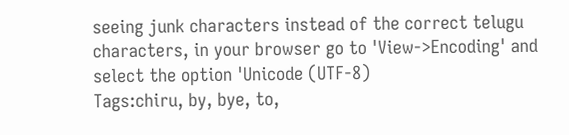seeing junk characters instead of the correct telugu characters, in your browser go to 'View->Encoding' and select the option 'Unicode (UTF-8)
Tags:chiru, by, bye, to,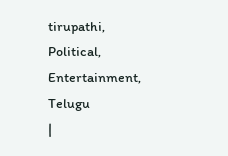tirupathi, Political, Entertainment, Telugu
|